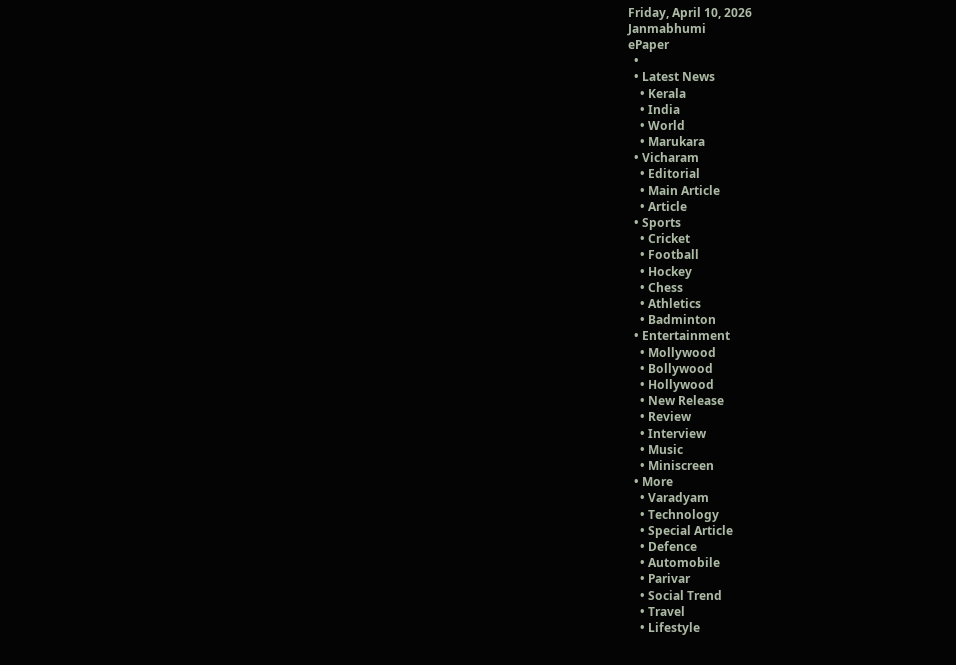Friday, April 10, 2026
Janmabhumi
ePaper
  •
  • Latest News
    • Kerala
    • India
    • World
    • Marukara
  • Vicharam
    • Editorial
    • Main Article
    • Article
  • Sports
    • Cricket
    • Football
    • Hockey
    • Chess
    • Athletics
    • Badminton
  • Entertainment
    • Mollywood
    • Bollywood
    • Hollywood
    • New Release
    • Review
    • Interview
    • Music
    • Miniscreen
  • More
    • Varadyam
    • Technology
    • Special Article
    • Defence
    • Automobile
    • Parivar
    • Social Trend
    • Travel
    • Lifestyle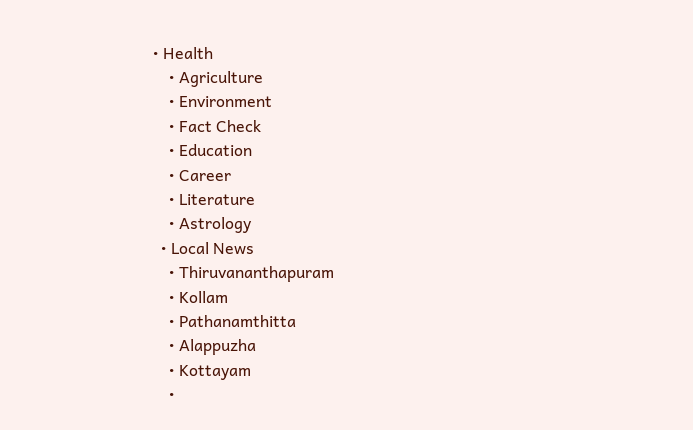• Health
    • Agriculture
    • Environment
    • Fact Check
    • Education
    • Career
    • Literature
    • Astrology
  • Local News
    • Thiruvananthapuram
    • Kollam
    • Pathanamthitta
    • Alappuzha
    • Kottayam
    •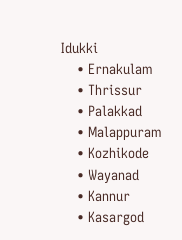Idukki
    • Ernakulam
    • Thrissur
    • Palakkad
    • Malappuram
    • Kozhikode
    • Wayanad
    • Kannur
    • Kasargod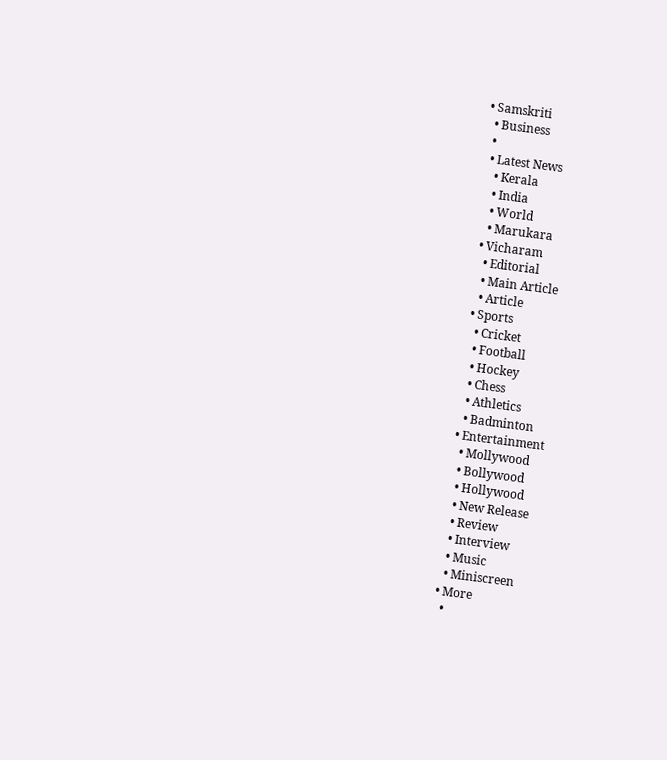• Samskriti
  • Business
  •
  • Latest News
    • Kerala
    • India
    • World
    • Marukara
  • Vicharam
    • Editorial
    • Main Article
    • Article
  • Sports
    • Cricket
    • Football
    • Hockey
    • Chess
    • Athletics
    • Badminton
  • Entertainment
    • Mollywood
    • Bollywood
    • Hollywood
    • New Release
    • Review
    • Interview
    • Music
    • Miniscreen
  • More
    •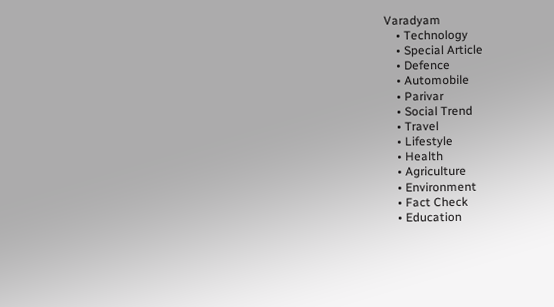Varadyam
    • Technology
    • Special Article
    • Defence
    • Automobile
    • Parivar
    • Social Trend
    • Travel
    • Lifestyle
    • Health
    • Agriculture
    • Environment
    • Fact Check
    • Education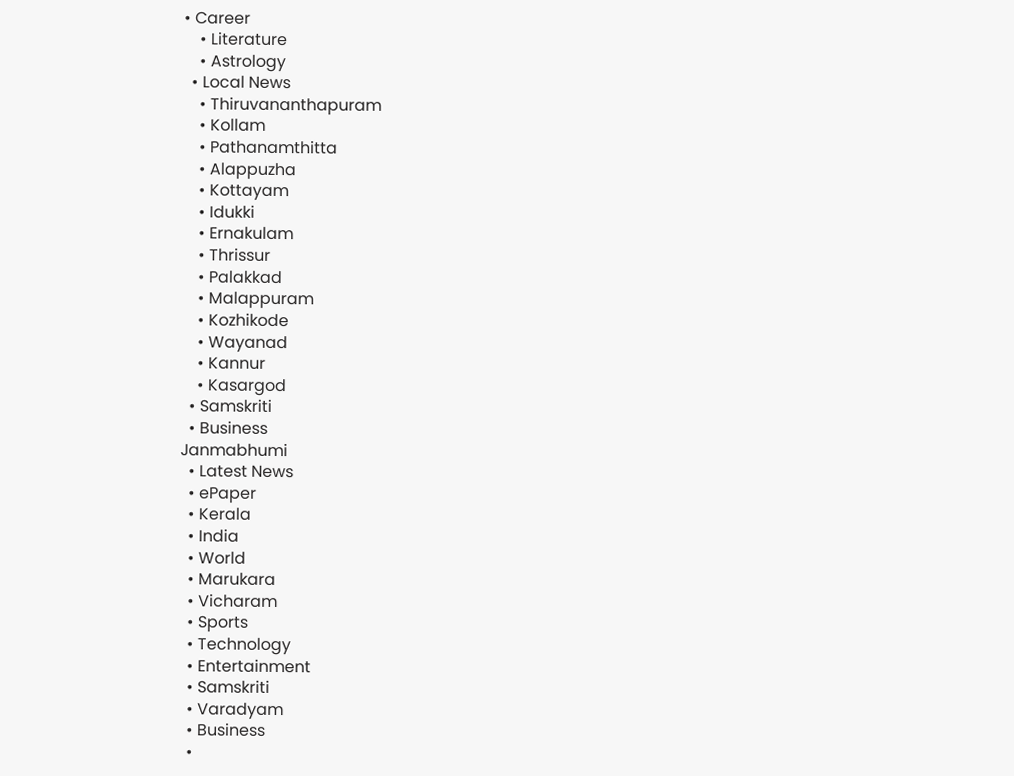• Career
    • Literature
    • Astrology
  • Local News
    • Thiruvananthapuram
    • Kollam
    • Pathanamthitta
    • Alappuzha
    • Kottayam
    • Idukki
    • Ernakulam
    • Thrissur
    • Palakkad
    • Malappuram
    • Kozhikode
    • Wayanad
    • Kannur
    • Kasargod
  • Samskriti
  • Business
Janmabhumi
  • Latest News
  • ePaper
  • Kerala
  • India
  • World
  • Marukara
  • Vicharam
  • Sports
  • Technology
  • Entertainment
  • Samskriti
  • Varadyam
  • Business
  •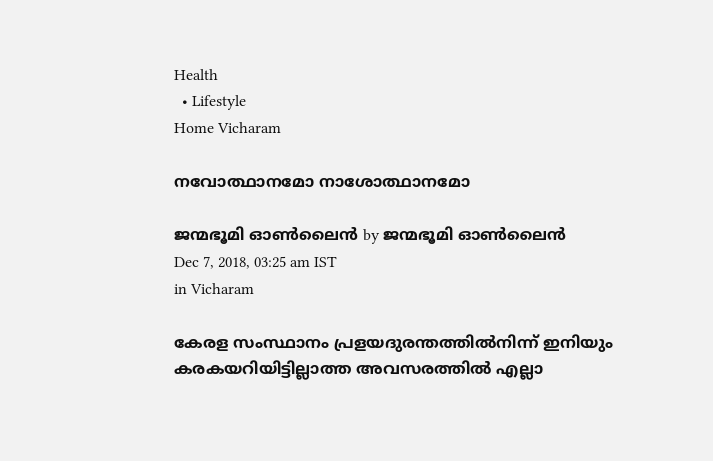Health
  • Lifestyle
Home Vicharam

നവോത്ഥാനമോ നാശോത്ഥാനമോ

ജന്മഭൂമി ഓണ്‍ലൈന്‍ by ജന്മഭൂമി ഓണ്‍ലൈന്‍
Dec 7, 2018, 03:25 am IST
in Vicharam

കേരള സംസ്ഥാനം പ്രളയദുരന്തത്തില്‍നിന്ന് ഇനിയും കരകയറിയിട്ടില്ലാത്ത അവസരത്തില്‍ എല്ലാ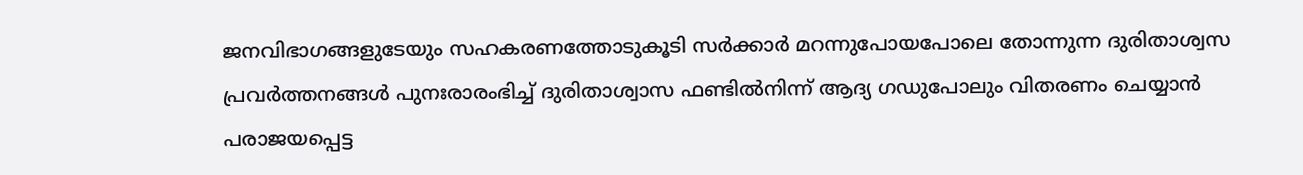ജനവിഭാഗങ്ങളുടേയും സഹകരണത്തോടുകൂടി സര്‍ക്കാര്‍ മറന്നുപോയപോലെ തോന്നുന്ന ദുരിതാശ്വസ പ്രവര്‍ത്തനങ്ങള്‍ പുനഃരാരംഭിച്ച് ദുരിതാശ്വാസ ഫണ്ടില്‍നിന്ന് ആദ്യ ഗഡുപോലും വിതരണം ചെയ്യാന്‍ പരാജയപ്പെട്ട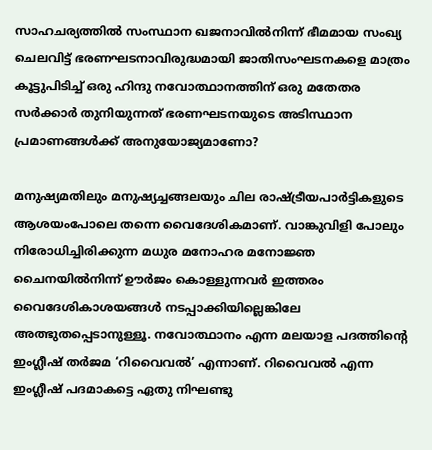സാഹചര്യത്തില്‍ സംസ്ഥാന ഖജനാവില്‍നിന്ന് ഭീമമായ സംഖ്യ ചെലവിട്ട് ഭരണഘടനാവിരുദ്ധമായി ജാതിസംഘടനകളെ മാത്രം കൂട്ടുപിടിച്ച് ഒരു ഹിന്ദു നവോത്ഥാനത്തിന് ഒരു മതേതര സര്‍ക്കാര്‍ തുനിയുന്നത് ഭരണഘടനയുടെ അടിസ്ഥാന പ്രമാണങ്ങള്‍ക്ക് അനുയോജ്യമാണോ?

മനുഷ്യമതിലും മനുഷ്യച്ചങ്ങലയും ചില രാഷ്‌ട്രീയപാര്‍ട്ടികളുടെ ആശയംപോലെ തന്നെ വൈദേശികമാണ്. വാങ്കുവിളി പോലും നിരോധിച്ചിരിക്കുന്ന മധുര മനോഹര മനോജ്ഞ ചൈനയില്‍നിന്ന് ഊര്‍ജം കൊള്ളുന്നവര്‍ ഇത്തരം വൈദേശികാശയങ്ങള്‍ നടപ്പാക്കിയില്ലെങ്കിലേ അത്ഭുതപ്പെടാനുള്ളൂ. നവോത്ഥാനം എന്ന മലയാള പദത്തിന്റെ ഇംഗ്ലീഷ് തര്‍ജമ ‘റിവൈവല്‍’ എന്നാണ്. റിവൈവല്‍ എന്ന ഇംഗ്ലീഷ് പദമാകട്ടെ ഏതു നിഘണ്ടു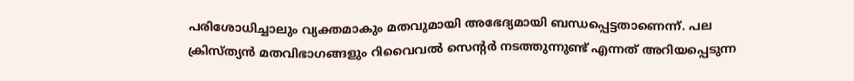പരിശോധിച്ചാലും വ്യക്തമാകും മതവുമായി അഭേദ്യമായി ബന്ധപ്പെട്ടതാണെന്ന്. പല ക്രിസ്ത്യന്‍ മതവിഭാഗങ്ങളും റിവൈവല്‍ സെന്റര്‍ നടത്തുന്നുണ്ട് എന്നത് അറിയപ്പെടുന്ന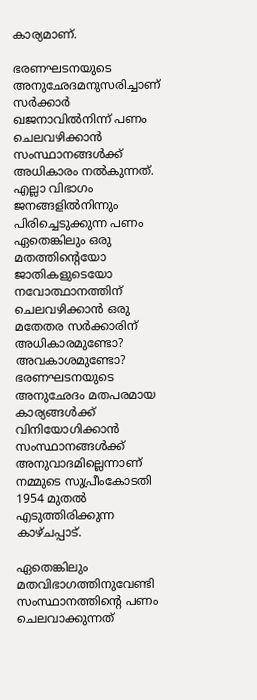കാര്യമാണ്.

ഭരണഘടനയുടെ അനുഛേദമനുസരിച്ചാണ് സര്‍ക്കാര്‍ ഖജനാവില്‍നിന്ന് പണം ചെലവഴിക്കാന്‍ സംസ്ഥാനങ്ങള്‍ക്ക് അധികാരം നല്‍കുന്നത്. എല്ലാ വിഭാഗം ജനങ്ങളില്‍നിന്നും പിരിച്ചെടുക്കുന്ന പണം ഏതെങ്കിലും ഒരു മതത്തിന്റെയോ ജാതികളുടെയോ നവോത്ഥാനത്തിന് ചെലവഴിക്കാന്‍ ഒരു മതേതര സര്‍ക്കാരിന് അധികാരമുണ്ടോ? അവകാശമുണ്ടോ? ഭരണഘടനയുടെ അനുഛേദം മതപരമായ കാര്യങ്ങള്‍ക്ക് വിനിയോഗിക്കാന്‍ സംസ്ഥാനങ്ങള്‍ക്ക് അനുവാദമില്ലെന്നാണ് നമ്മുടെ സുപ്രീംകോടതി 1954 മുതല്‍ എടുത്തിരിക്കുന്ന കാഴ്ചപ്പാട്.

ഏതെങ്കിലും മതവിഭാഗത്തിനുവേണ്ടി സംസ്ഥാനത്തിന്റെ പണം ചെലവാക്കുന്നത്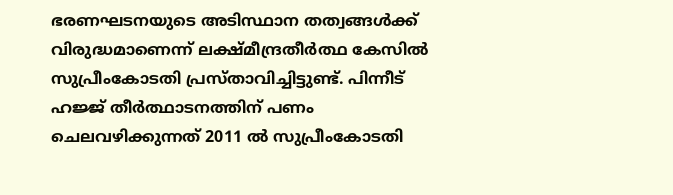ഭരണഘടനയുടെ അടിസ്ഥാന തത്വങ്ങള്‍ക്ക് വിരുദ്ധമാണെന്ന് ലക്ഷ്മീന്ദ്രതീര്‍ത്ഥ കേസില്‍ സുപ്രീംകോടതി പ്രസ്താവിച്ചിട്ടുണ്ട്. പിന്നീട് ഹജ്ജ് തീര്‍ത്ഥാടനത്തിന് പണം ചെലവഴിക്കുന്നത് 2011 ല്‍ സുപ്രീംകോടതി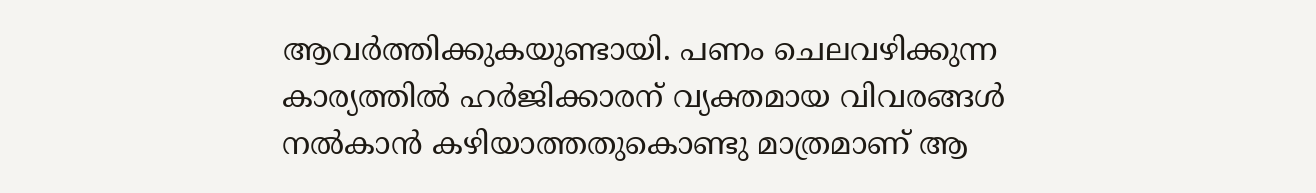ആവര്‍ത്തിക്കുകയുണ്ടായി. പണം ചെലവഴിക്കുന്ന കാര്യത്തില്‍ ഹര്‍ജിക്കാരന് വ്യക്തമായ വിവരങ്ങള്‍ നല്‍കാന്‍ കഴിയാത്തതുകൊണ്ടു മാത്രമാണ് ആ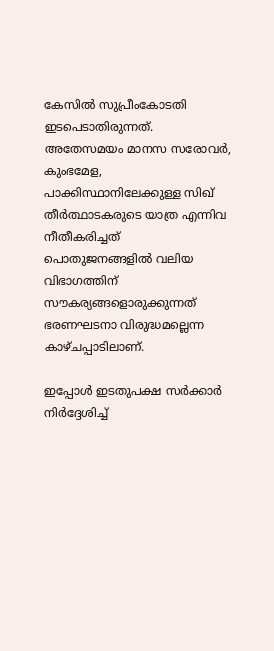കേസില്‍ സുപ്രീംകോടതി ഇടപെടാതിരുന്നത്. അതേസമയം മാനസ സരോവര്‍, കുംഭമേള, പാക്കിസ്ഥാനിലേക്കുള്ള സിഖ് തീര്‍ത്ഥാടകരുടെ യാത്ര എന്നിവ നീതീകരിച്ചത് പൊതുജനങ്ങളില്‍ വലിയ വിഭാഗത്തിന് സൗകര്യങ്ങളൊരുക്കുന്നത് ഭരണഘടനാ വിരുദ്ധമല്ലെന്ന കാഴ്ചപ്പാടിലാണ്.

ഇപ്പോള്‍ ഇടതുപക്ഷ സര്‍ക്കാര്‍ നിര്‍ദ്ദേശിച്ച്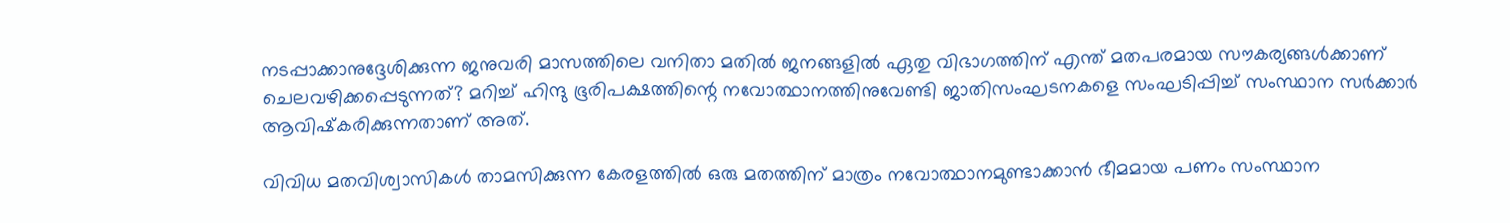നടപ്പാക്കാനുദ്ദേശിക്കുന്ന ജനുവരി മാസത്തിലെ വനിതാ മതില്‍ ജനങ്ങളില്‍ ഏതു വിഭാഗത്തിന് എന്ത് മതപരമായ സൗകര്യങ്ങള്‍ക്കാണ് ചെലവഴിക്കപ്പെടുന്നത്? മറിച്ച് ഹിന്ദു ഭൂരിപക്ഷത്തിന്റെ നവോത്ഥാനത്തിനുവേണ്ടി ജാതിസംഘടനകളെ സംഘടിപ്പിച്ച് സംസ്ഥാന സര്‍ക്കാര്‍ ആവിഷ്‌കരിക്കുന്നതാണ് അത്.

വിവിധ മതവിശ്വാസികള്‍ താമസിക്കുന്ന കേരളത്തില്‍ ഒരു മതത്തിന് മാത്രം നവോത്ഥാനമുണ്ടാക്കാന്‍ ഭീമമായ പണം സംസ്ഥാന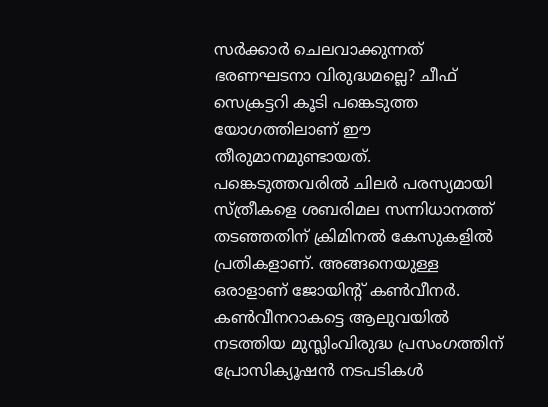സര്‍ക്കാര്‍ ചെലവാക്കുന്നത് ഭരണഘടനാ വിരുദ്ധമല്ലെ? ചീഫ് സെക്രട്ടറി കൂടി പങ്കെടുത്ത യോഗത്തിലാണ് ഈ തീരുമാനമുണ്ടായത്. പങ്കെടുത്തവരില്‍ ചിലര്‍ പരസ്യമായി സ്ത്രീകളെ ശബരിമല സന്നിധാനത്ത് തടഞ്ഞതിന് ക്രിമിനല്‍ കേസുകളില്‍ പ്രതികളാണ്. അങ്ങനെയുള്ള ഒരാളാണ് ജോയിന്റ് കണ്‍വീനര്‍. കണ്‍വീനറാകട്ടെ ആലുവയില്‍ നടത്തിയ മുസ്ലിംവിരുദ്ധ പ്രസംഗത്തിന് പ്രോസിക്യൂഷന്‍ നടപടികള്‍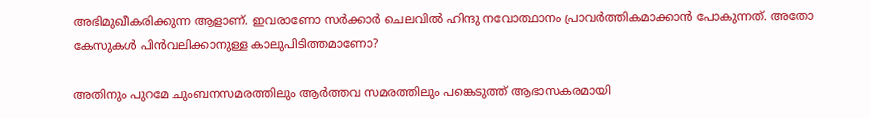അഭിമുഖീകരിക്കുന്ന ആളാണ്. ഇവരാണോ സര്‍ക്കാര്‍ ചെലവില്‍ ഹിന്ദു നവോത്ഥാനം പ്രാവര്‍ത്തികമാക്കാന്‍ പോകുന്നത്. അതോ കേസുകള്‍ പിന്‍വലിക്കാനുള്ള കാലുപിടിത്തമാണോ?

അതിനും പുറമേ ചുംബനസമരത്തിലും ആര്‍ത്തവ സമരത്തിലും പങ്കെടുത്ത് ആഭാസകരമായി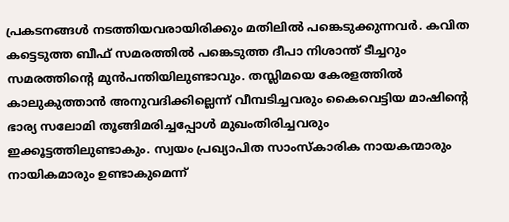പ്രകടനങ്ങള്‍ നടത്തിയവരായിരിക്കും മതിലില്‍ പങ്കെടുക്കുന്നവര്‍. കവിത കട്ടെടുത്ത ബീഫ് സമരത്തില്‍ പങ്കെടുത്ത ദീപാ നിശാന്ത് ടീച്ചറും സമരത്തിന്റെ മുന്‍പന്തിയിലുണ്ടാവും. തസ്ലിമയെ കേരളത്തില്‍ കാലുകുത്താന്‍ അനുവദിക്കില്ലെന്ന് വീമ്പടിച്ചവരും കൈവെട്ടിയ മാഷിന്റെ ഭാര്യ സലോമി തൂങ്ങിമരിച്ചപ്പോള്‍ മുഖംതിരിച്ചവരും ഇക്കൂട്ടത്തിലുണ്ടാകും. സ്വയം പ്രഖ്യാപിത സാംസ്‌കാരിക നായകന്മാരും നായികമാരും ഉണ്ടാകുമെന്ന്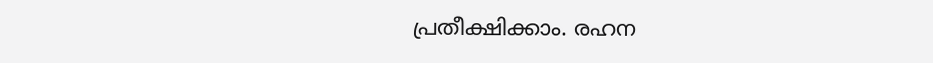പ്രതീക്ഷിക്കാം. രഹന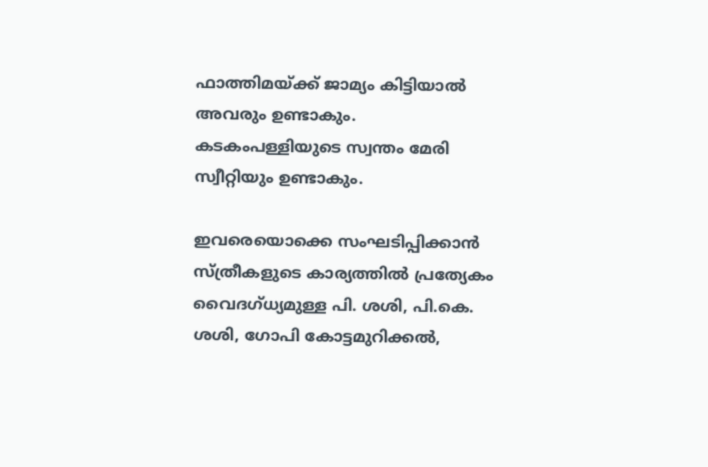ഫാത്തിമയ്‌ക്ക് ജാമ്യം കിട്ടിയാല്‍ അവരും ഉണ്ടാകും. കടകംപള്ളിയുടെ സ്വന്തം മേരി സ്വീറ്റിയും ഉണ്ടാകും.

ഇവരെയൊക്കെ സംഘടിപ്പിക്കാന്‍ സ്ത്രീകളുടെ കാര്യത്തില്‍ പ്രത്യേകം വൈദഗ്ധ്യമുള്ള പി. ശശി, പി.കെ. ശശി, ഗോപി കോട്ടമുറിക്കല്‍,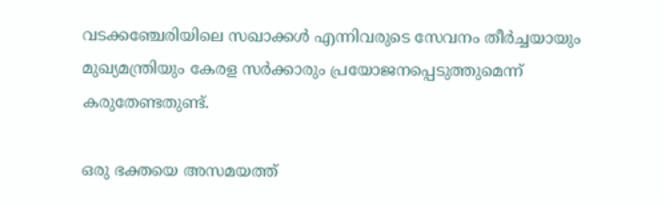വടക്കഞ്ചേരിയിലെ സഖാക്കള്‍ എന്നിവരുടെ സേവനം തീര്‍ച്ചയായും മുഖ്യമന്ത്രിയും കേരള സര്‍ക്കാരും പ്രയോജനപ്പെടുത്തുമെന്ന് കരുതേണ്ടതുണ്ട്.

ഒരു ഭക്തയെ അസമയത്ത്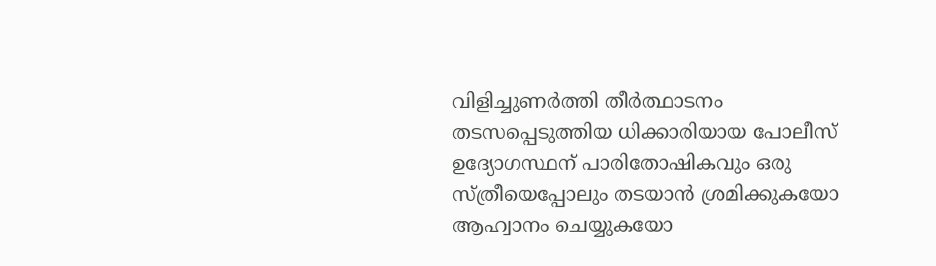വിളിച്ചുണര്‍ത്തി തീര്‍ത്ഥാടനം തടസപ്പെടുത്തിയ ധിക്കാരിയായ പോലീസ് ഉദ്യോഗസ്ഥന് പാരിതോഷികവും ഒരു സ്ത്രീയെപ്പോലും തടയാന്‍ ശ്രമിക്കുകയോ ആഹ്വാനം ചെയ്യുകയോ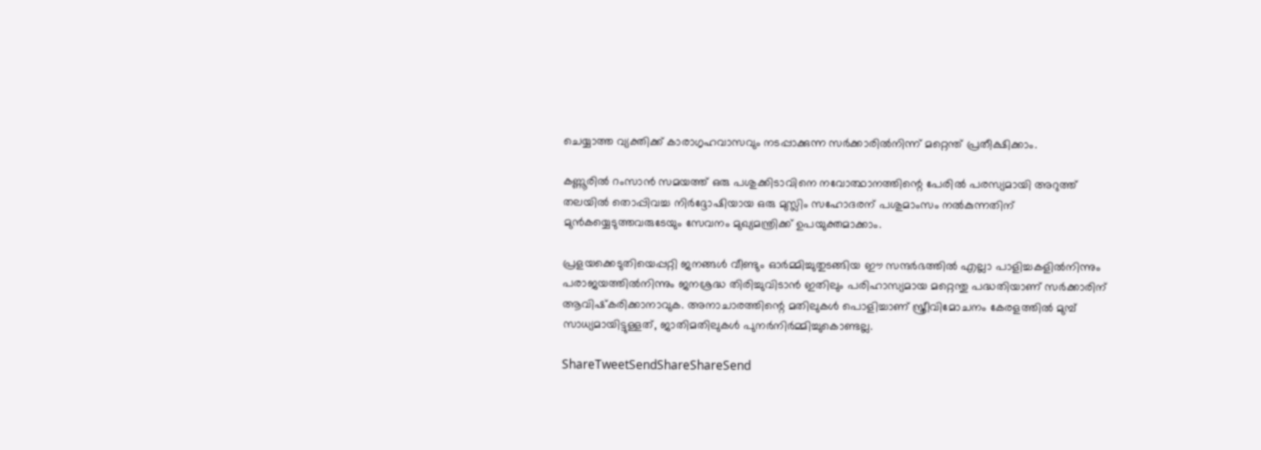ചെയ്യാത്ത വ്യക്തിക്ക് കാരാഗൃഹവാസവും നടപ്പാക്കുന്ന സര്‍ക്കാരില്‍നിന്ന് മറ്റെന്ത് പ്രതീക്ഷിക്കാം.

കണ്ണൂരില്‍ റംസാന്‍ സമയത്ത് ഒരു പശുക്കിടാവിനെ നവോത്ഥാനത്തിന്റെ പേരില്‍ പരസ്യമായി അറുത്ത് തലയില്‍ തൊപ്പിവച്ച നിര്‍ദ്ദോഷിയായ ഒരു മുസ്ലിം സഹോദരന് പശുമാംസം നല്‍കുന്നതിന് മുന്‍കയ്യെടുത്തവരുടേയും സേവനം മുഖ്യമന്ത്രിക്ക് ഉപയുക്തമാക്കാം.

പ്രളയക്കെടുതിയെപ്പറ്റി ജനങ്ങള്‍ വീണ്ടും ഓര്‍മ്മിച്ചുതുടങ്ങിയ ഈ സന്ദര്‍ഭത്തില്‍ എല്ലാ പാളിച്ചകളില്‍നിന്നും പരാജയത്തില്‍നിന്നും ജനശ്രദ്ധ തിരിച്ചുവിടാന്‍ ഇതിലും പരിഹാസ്യമായ മറ്റെന്തു പദ്ധതിയാണ് സര്‍ക്കാരിന് ആവിഷ്‌കരിക്കാനാവുക. അനാചാരത്തിന്റെ മതിലുകള്‍ പൊളിച്ചാണ് സ്ത്രീവിമോചനം കേരളത്തില്‍ മുമ്പ് സാധ്യമായിട്ടുള്ളത്, ജാതിമതിലുകള്‍ പുനര്‍നിര്‍മ്മിച്ചുകൊണ്ടല്ല.

ShareTweetSendShareShareSend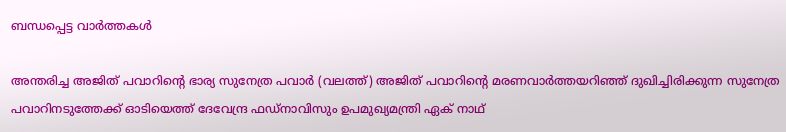ബന്ധപ്പെട്ട വാര്‍ത്തകള്‍

അന്തരിച്ച അജിത് പവാറിന്‍റെ ഭാര്യ സുനേത്ര പവാര്‍ (വലത്ത്) അജിത് പവാറിന്‍റെ മരണവാര്‍ത്തയറിഞ്ഞ് ദുഖിച്ചിരിക്കുന്ന സുനേത്ര പവാറിനടുത്തേക്ക് ഓടിയെത്ത് ദേവേന്ദ്ര ഫഡ്നാവിസും ഉപമുഖ്യമന്ത്രി ഏക് നാഥ്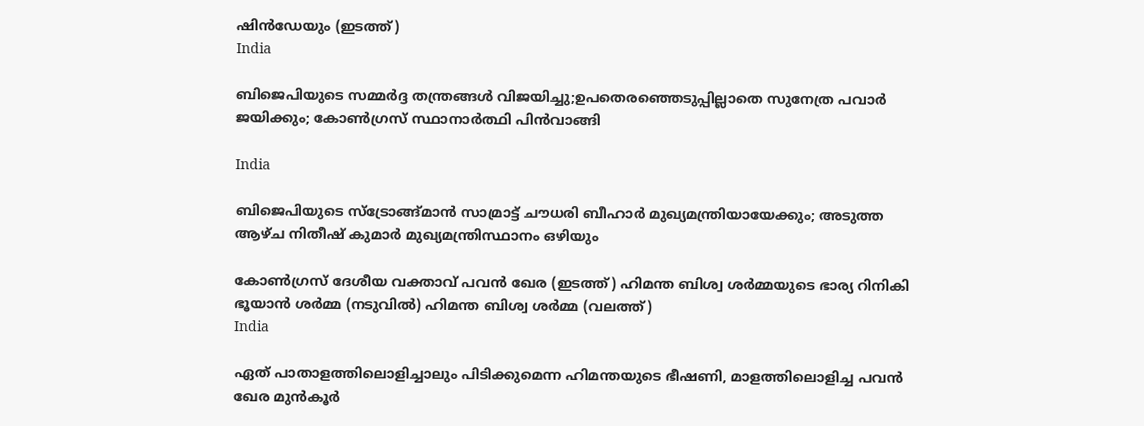ഷിന്‍ഡേയും (ഇടത്ത്)
India

ബിജെപിയുടെ സമ്മര്‍ദ്ദ തന്ത്രങ്ങള്‍ വിജയിച്ചു;ഉപതെരഞ്ഞെടുപ്പില്ലാതെ സുനേത്ര പവാര്‍ ജയിക്കും; കോണ്‍ഗ്രസ് സ്ഥാനാര്‍ത്ഥി പിന്‍വാങ്ങി

India

ബിജെപിയുടെ സ്ട്രോങ്ങ്മാന്‍ സാമ്രാട്ട് ചൗധരി ബീഹാര്‍ മുഖ്യമന്ത്രിയായേക്കും; അടുത്ത ആഴ്ച നിതീഷ് കുമാര്‍ മുഖ്യമന്ത്രിസ്ഥാനം ഒഴിയും

കോണ്‍ഗ്രസ് ദേശീയ വക്താവ് പവന്‍ ഖേര (ഇടത്ത്) ഹിമന്ത ബിശ്വ ശര്‍മ്മയുടെ ഭാര്യ റിനികി ഭൂയാന്‍ ശര്‍മ്മ (നടുവില്‍) ഹിമന്ത ബിശ്വ ശര്‍മ്മ (വലത്ത്)
India

ഏത് പാതാളത്തിലൊളിച്ചാലും പിടിക്കുമെന്ന ഹിമന്തയുടെ ഭീഷണി, മാളത്തിലൊളിച്ച പവന്‍ ഖേര മുന്‍കൂര്‍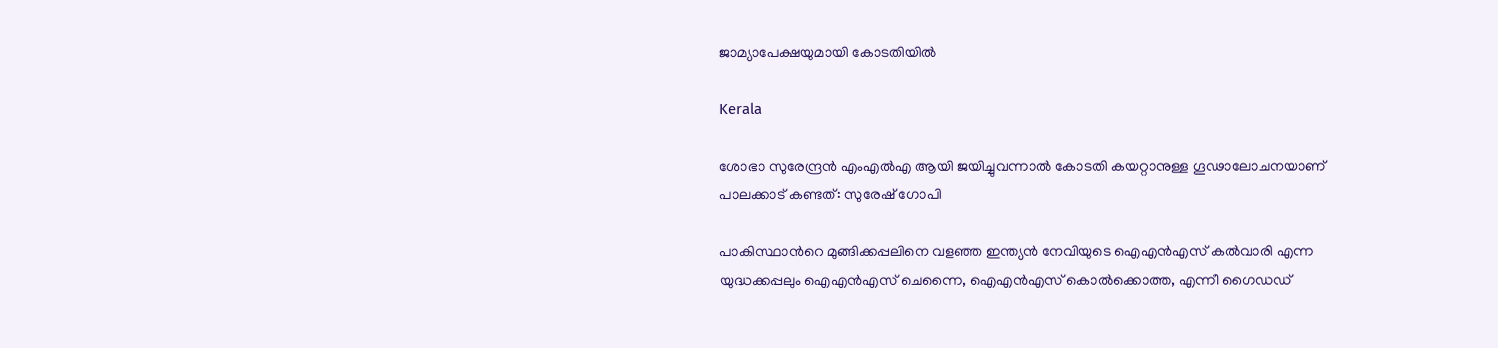ജാമ്യാപേക്ഷയുമായി കോടതിയില്‍

Kerala

ശോഭാ സുരേന്ദ്രന്‍ എംഎല്‍എ ആയി ജയിച്ചുവന്നാല്‍ കോടതി കയറ്റാനുള്ള ഗൂഢാലോചനയാണ് പാലക്കാട് കണ്ടത്: സുരേഷ് ഗോപി

പാകിസ്ഥാന്‍റെ മുങ്ങിക്കപ്പലിനെ വളഞ്ഞ ഇന്ത്യന്‍ നേവിയുടെ ഐഎന്‍എസ് കല്‍വാരി എന്ന യുദ്ധക്കപ്പലും ഐഎന്‍എസ് ചെന്നൈ, ഐഎന്‍എസ് കൊല്‍ക്കൊത്ത, എന്നീ ഗൈഡഡ്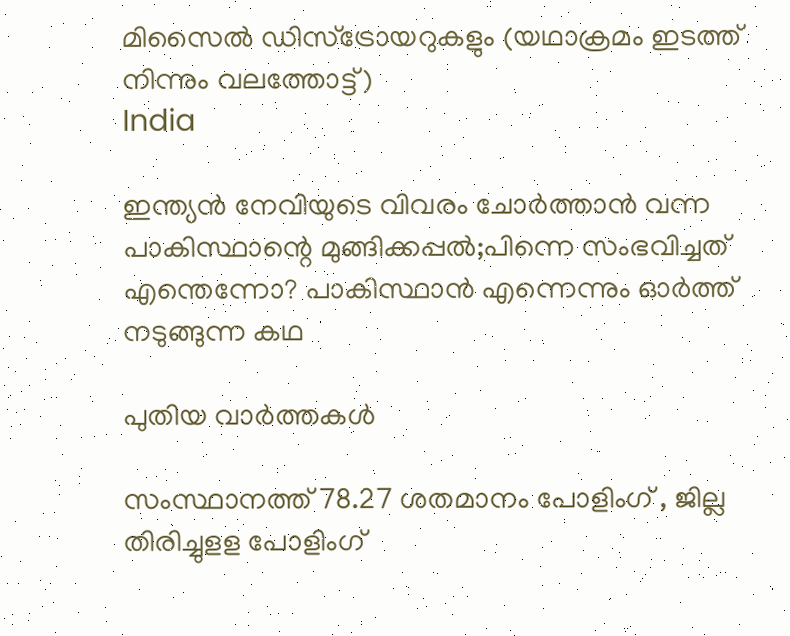മിസൈല്‍ ഡിസ്ട്രോയറുകളും (യഥാക്രമം ഇടത്ത് നിന്നും വലത്തോട്ട്)
India

ഇന്ത്യന്‍ നേവിയുടെ വിവരം ചോര്‍ത്താന്‍ വന്ന പാകിസ്ഥാന്റെ മുങ്ങിക്കപ്പല്‍;പിന്നെ സംഭവിച്ചത് എന്തെന്നോ? പാകിസ്ഥാന്‍ എന്നെന്നും ഓര്‍ത്ത് നടുങ്ങുന്ന കഥ

പുതിയ വാര്‍ത്തകള്‍

സംസ്ഥാനത്ത് 78.27 ശതമാനം പോളിംഗ് , ജില്ല തിരിച്ചുളള പോളിംഗ്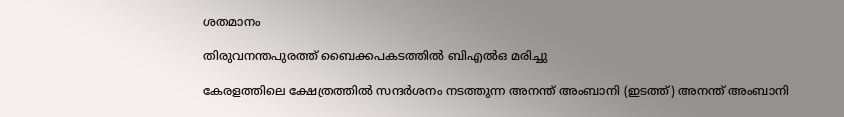ശതമാനം

തിരുവനന്തപുരത്ത് ബൈക്കപകടത്തില്‍ ബിഎല്‍ഒ മരിച്ചു

കേരളത്തിലെ ക്ഷേത്രത്തില്‍ സന്ദര്‍ശനം നടത്തുന്ന അനന്ത് അംബാനി (ഇടത്ത്) അനന്ത് അംബാനി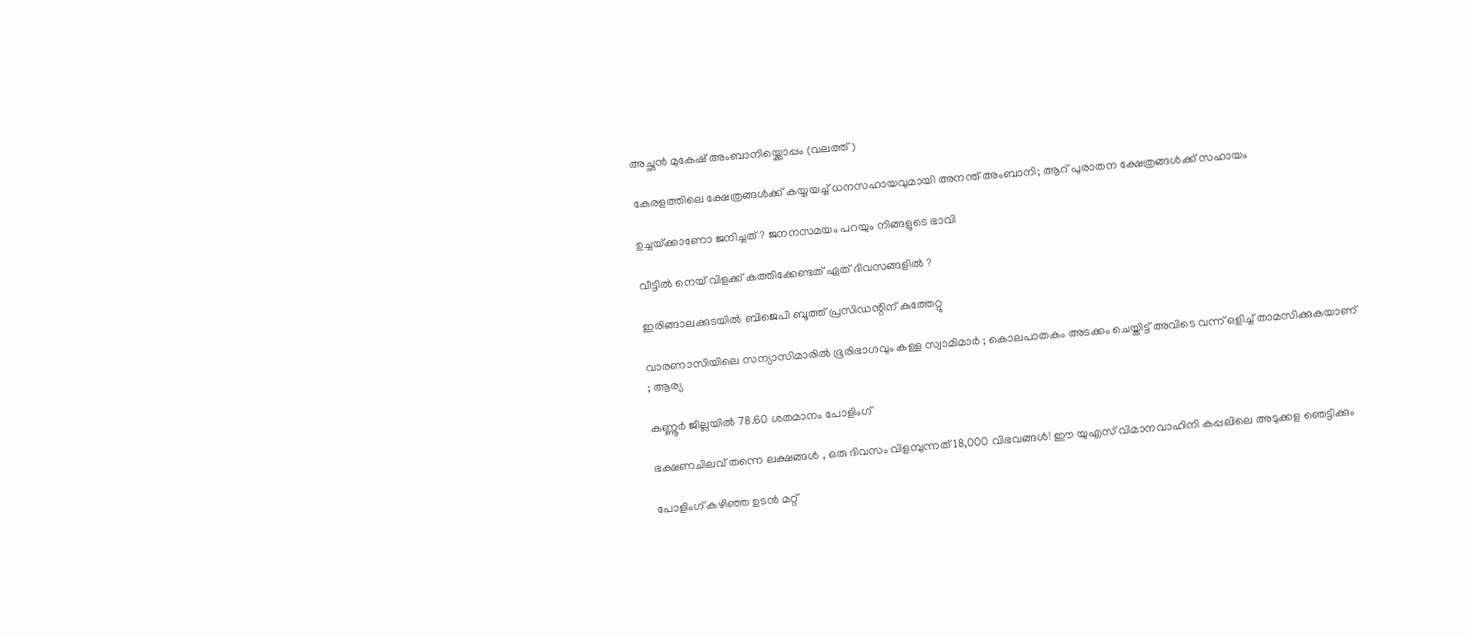അച്ഛന്‍ മുകേഷ് അംബാനിയ്ക്കൊപ്പം (വലത്ത്)

കേരളത്തിലെ ക്ഷേത്രങ്ങള്‍ക്ക് കയ്യയച്ച് ധനസഹായവുമായി അനന്ത് അംബാനി; ആറ് പുരാതന ക്ഷേത്രങ്ങൾക്ക് സഹായം

ഉച്ചയ്‌ക്കാണോ ജനിച്ചത് ? ജനനസമയം പറയും നിങ്ങളുടെ ഭാവി

വീട്ടിൽ നെയ് വിളക്ക് കത്തിക്കേണ്ടത് ഏത് ദിവസങ്ങളിൽ ?

ഇരിങ്ങാലക്കുടയില്‍ ബിജെപി ബൂത്ത് പ്രസിഡന്റിന് കുത്തേറ്റു

വാരണാസിയിലെ സന്യാസിമാരിൽ ഭൂരിഭാഗവും കള്ള സ്വാമിമാർ ; കൊലപാതകം അടക്കം ചെയ്തിട്ട് അവിടെ വന്ന് ഒളിച്ച് താമസിക്കുകയാണ് ; ആര്യ

കണ്ണൂര്‍ ജില്ലയില്‍ 78.60 ശതമാനം പോളിംഗ്

ഭക്ഷണചിലവ് തന്നെ ലക്ഷങ്ങൾ , ഒരു ദിവസം വിളമ്പുന്നത് 18,000 വിഭവങ്ങൾ! ഈ യുഎസ് വിമാനവാഹിനി കപ്പലിലെ അടുക്കള ഞെട്ടിക്കും

പോളിംഗ് കഴിഞ്ഞ ഉടന്‍ മറ്റ്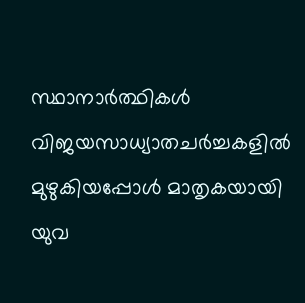സ്ഥാനാര്‍ത്ഥികള്‍ വിജയസാധ്യാതചര്‍ച്ചകളില്‍ മുഴുകിയപ്പോള്‍ മാതൃകയായി യുവ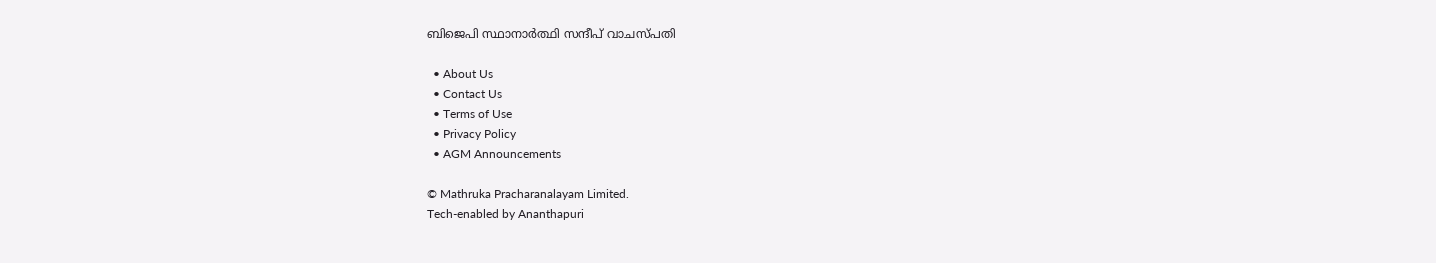ബിജെപി സ്ഥാനാര്‍ത്ഥി സന്ദീപ് വാചസ്പതി

  • About Us
  • Contact Us
  • Terms of Use
  • Privacy Policy
  • AGM Announcements

© Mathruka Pracharanalayam Limited.
Tech-enabled by Ananthapuri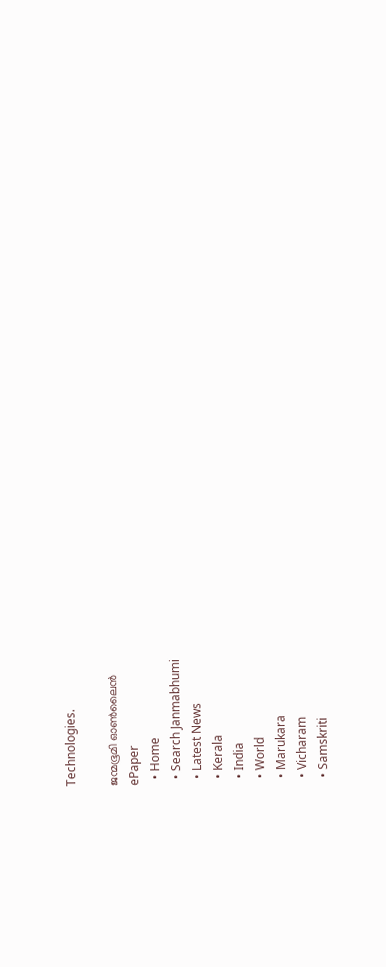Technologies.

ജന്മഭൂമി ഓണ്‍ലൈന്‍
ePaper
  • Home
  • Search Janmabhumi
  • Latest News
  • Kerala
  • India
  • World
  • Marukara
  • Vicharam
  • Samskriti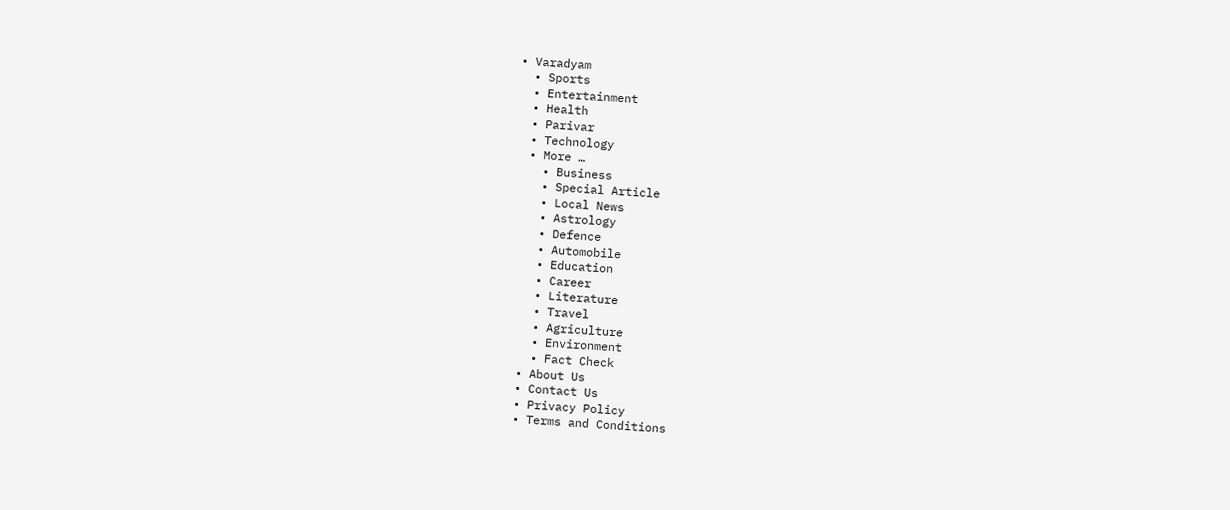• Varadyam
  • Sports
  • Entertainment
  • Health
  • Parivar
  • Technology
  • More …
    • Business
    • Special Article
    • Local News
    • Astrology
    • Defence
    • Automobile
    • Education
    • Career
    • Literature
    • Travel
    • Agriculture
    • Environment
    • Fact Check
  • About Us
  • Contact Us
  • Privacy Policy
  • Terms and Conditions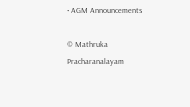• AGM Announcements

© Mathruka Pracharanalayam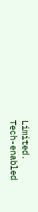Limited.
Tech-enabled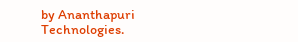by Ananthapuri Technologies.